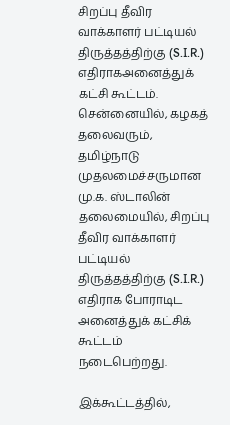சிறப்பு தீவிர வாக்காளர் பட்டியல் திருத்தத்திற்கு (S.I.R.) எதிராகஅனைத்துக் கட்சி கூட்டம்.
சென்னையில், கழகத் தலைவரும், தமிழ்நாடு முதலமைச்சருமான மு.க. ஸ்டாலின் தலைமையில், சிறப்பு தீவிர வாக்காளர் பட்டியல் திருத்தத்திற்கு (S.I.R.) எதிராக போராடிட அனைத்துக் கட்சிக் கூட்டம் நடைபெற்றது.

இக்கூட்டத்தில்,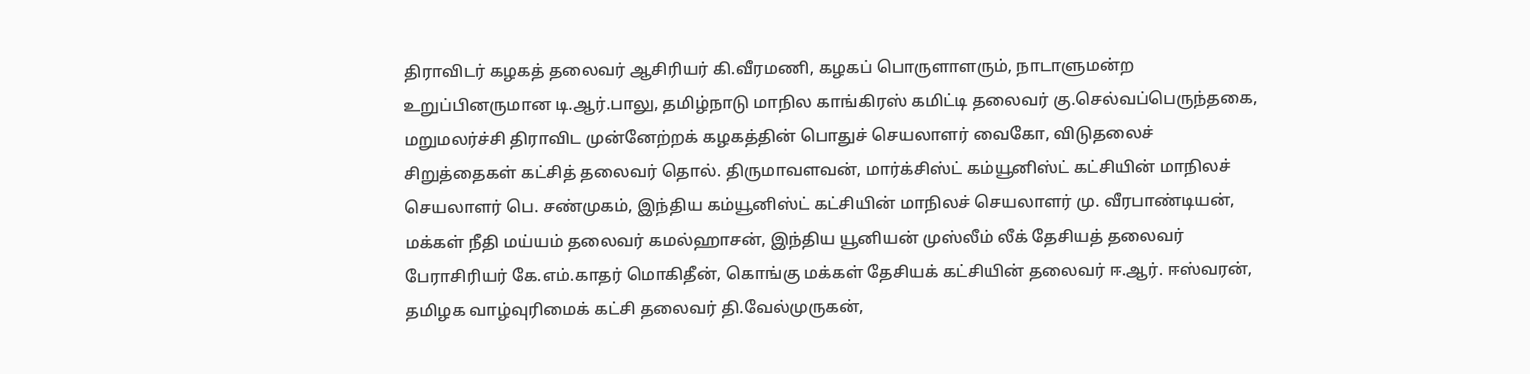திராவிடர் கழகத் தலைவர் ஆசிரியர் கி.வீரமணி, கழகப் பொருளாளரும், நாடாளுமன்ற உறுப்பினருமான டி.ஆர்.பாலு, தமிழ்நாடு மாநில காங்கிரஸ் கமிட்டி தலைவர் கு.செல்வப்பெருந்தகை, மறுமலர்ச்சி திராவிட முன்னேற்றக் கழகத்தின் பொதுச் செயலாளர் வைகோ, விடுதலைச் சிறுத்தைகள் கட்சித் தலைவர் தொல். திருமாவளவன், மார்க்சிஸ்ட் கம்யூனிஸ்ட் கட்சியின் மாநிலச் செயலாளர் பெ. சண்முகம், இந்திய கம்யூனிஸ்ட் கட்சியின் மாநிலச் செயலாளர் மு. வீரபாண்டியன், மக்கள் நீதி மய்யம் தலைவர் கமல்ஹாசன், இந்திய யூனியன் முஸ்லீம் லீக் தேசியத் தலைவர் பேராசிரியர் கே.எம்.காதர் மொகிதீன், கொங்கு மக்கள் தேசியக் கட்சியின் தலைவர் ஈ.ஆர். ஈஸ்வரன், தமிழக வாழ்வுரிமைக் கட்சி தலைவர் தி.வேல்முருகன்,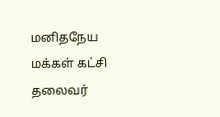மனிதநேய மக்கள் கட்சி தலைவர்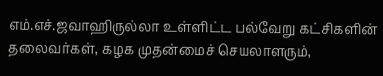எம்.எச்.ஜவாஹிருல்லா உள்ளிட்ட பல்வேறு கட்சிகளின் தலைவர்கள், கழக முதன்மைச் செயலாளரும்,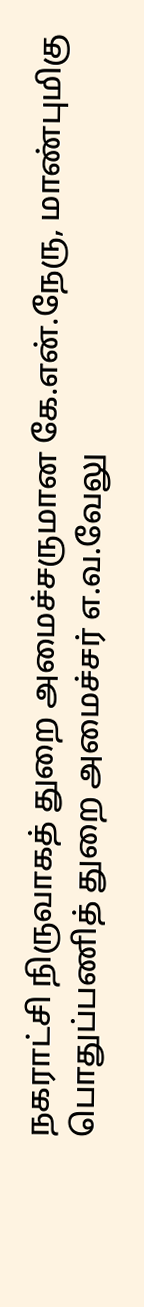நகராட்சி நிருவாகத் துறை அமைச்சருமான கே.என்.நேரு, மாண்புமிகு பொதுப்பணித் துறை அமைச்சர் எ.வ.வேலு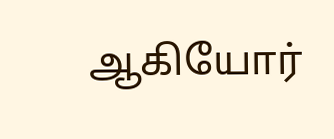ஆகியோர்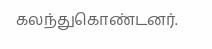கலந்துகொண்டனர்.